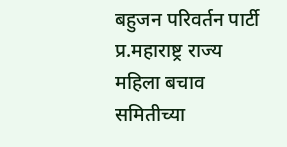बहुजन परिवर्तन पार्टी प्र.महाराष्ट्र राज्य महिला बचाव समितीच्या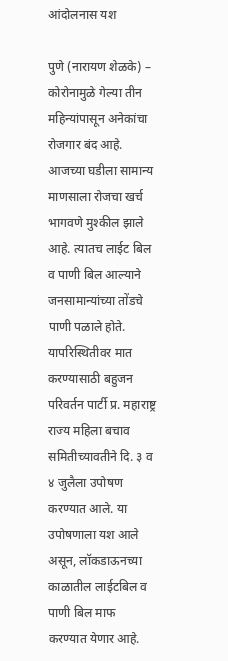आंदोलनास यश

पुणे (नारायण शेळके) – कोरोनामुळे गेल्या तीन महिन्यांपासून अनेकांचा रोजगार बंद आहे. आजच्या घडीला सामान्य माणसाला रोजचा खर्च भागवणे मुश्कील झाले आहे. त्यातच लाईट बिल व पाणी बिल आल्याने जनसामान्यांच्या तोंडचे पाणी पळाले होते. यापरिस्थितीवर मात करण्यासाठी बहुजन परिवर्तन पार्टी प्र. महाराष्ट्र राज्य महिला बचाव समितीच्यावतीने दि. ३ व ४ जुलैला उपोषण करण्यात आले. या उपोषणाला यश आले असून, लॉकडाऊनच्या काळातील लाईटबिल व पाणी बिल माफ करण्यात येणार आहे.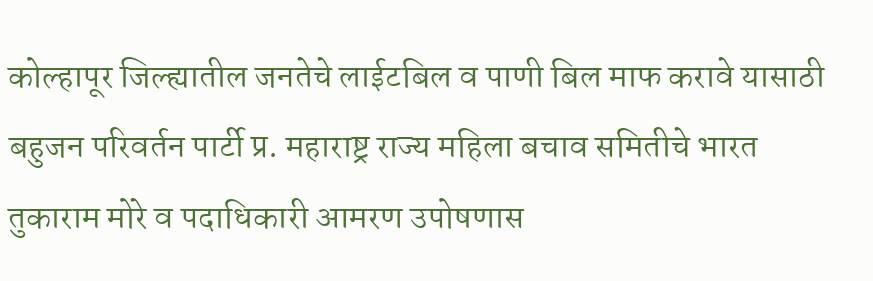कोल्हापूर जिल्ह्यातील जनतेचे लाईटबिल व पाणी बिल माफ करावे यासाठी बहुजन परिवर्तन पार्टी प्र. महाराष्ट्र राज्य महिला बचाव समितीचे भारत तुकाराम मोरे व पदाधिकारी आमरण उपोषणास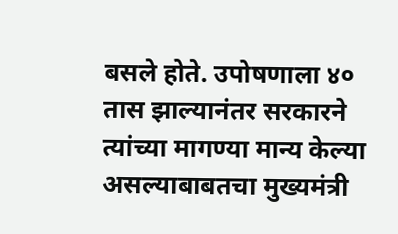बसले होते. उपोषणाला ४० तास झाल्यानंतर सरकारने त्यांच्या मागण्या मान्य केल्या असल्याबाबतचा मुख्यमंत्री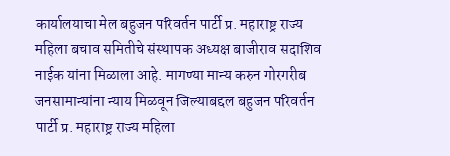कार्यालयाचा मेल बहुजन परिवर्तन पार्टी प्र. महाराष्ट्र राज्य महिला बचाव समितीचे संस्थापक अध्यक्ष बाजीराव सदाशिव नाईक यांना मिळाला आहे. मागण्या मान्य करुन गोरगरीब जनसामान्यांना न्याय मिळवून जिल्याबद्दल बहुजन परिवर्तन पार्टी प्र. महाराष्ट्र राज्य महिला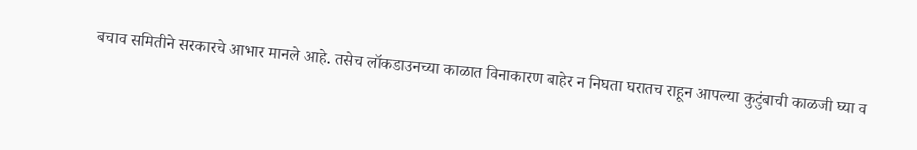बचाव समितीने सरकारचे आभार मानले आहे. तसेच लॉकडाउनच्या काळात विनाकारण बाहेर न निघता घरातच राहून आपल्या कुटुंबाची काळजी घ्या व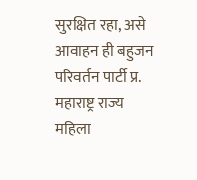सुरक्षित रहा, असे आवाहन ही बहुजन परिवर्तन पार्टी प्र. महाराष्ट्र राज्य महिला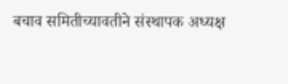बचाव समितीच्यावतीने संस्थापक अध्यक्ष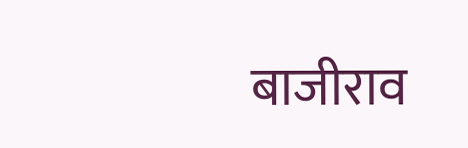बाजीराव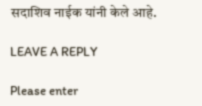सदाशिव नाईक यांनी केले आहे.

LEAVE A REPLY

Please enter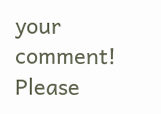your comment!
Please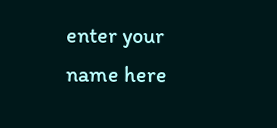enter your name here